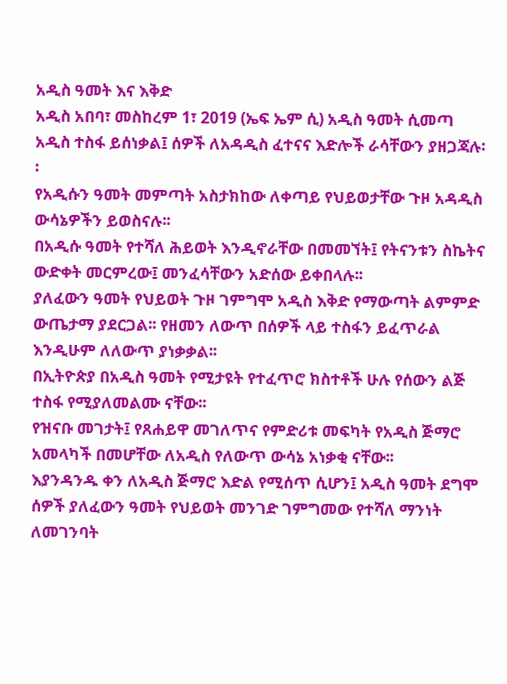አዲስ ዓመት እና እቅድ
አዲስ አበባ፣ መስከረም 1፣ 2019 (ኤፍ ኤም ሲ) አዲስ ዓመት ሲመጣ አዲስ ተስፋ ይሰነቃል፤ ሰዎች ለአዳዲስ ፈተናና እድሎች ራሳቸውን ያዘጋጃሉ፡፡
የአዲሱን ዓመት መምጣት አስታክከው ለቀጣይ የህይወታቸው ጉዞ አዳዲስ ውሳኔዎችን ይወስናሉ፡፡
በአዲሱ ዓመት የተሻለ ሕይወት እንዲኖራቸው በመመኘት፤ የትናንቱን ስኬትና ውድቀት መርምረው፤ መንፈሳቸውን አድሰው ይቀበላሉ፡፡
ያለፈውን ዓመት የህይወት ጉዞ ገምግሞ አዲስ እቅድ የማውጣት ልምምድ ውጤታማ ያደርጋል፡፡ የዘመን ለውጥ በሰዎች ላይ ተስፋን ይፈጥራል እንዲሁም ለለውጥ ያነቃቃል፡፡
በኢትዮጵያ በአዲስ ዓመት የሚታዩት የተፈጥሮ ክስተቶች ሁሉ የሰውን ልጅ ተስፋ የሚያለመልሙ ናቸው፡፡
የዝናቡ መገታት፤ የጸሐይዋ መገለጥና የምድሪቱ መፍካት የአዲስ ጅማሮ አመላካች በመሆቸው ለአዲስ የለውጥ ውሳኔ አነቃቂ ናቸው፡፡
እያንዳንዱ ቀን ለአዲስ ጅማሮ እድል የሚሰጥ ሲሆን፤ አዲስ ዓመት ደግሞ ሰዎች ያለፈውን ዓመት የህይወት መንገድ ገምግመው የተሻለ ማንነት ለመገንባት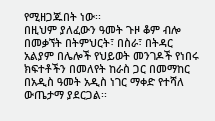የሚዘጋጁበት ነው፡፡
በዚህም ያለፈውን ዓመት ጉዞ ቆም ብሎ በመቃኘት በትምህርት፣ በስራ፣ በትዳር አልያም በሌሎች የህይወት መንገዶች የነበሩ ክፍተቶችን በመለየት ከራስ ጋር በመማከር በአዲስ ዓመት አዲስ ነገር ማቀድ የተሻለ ውጤታማ ያደርጋል፡፡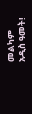መልካም አዲስ ዓመት!